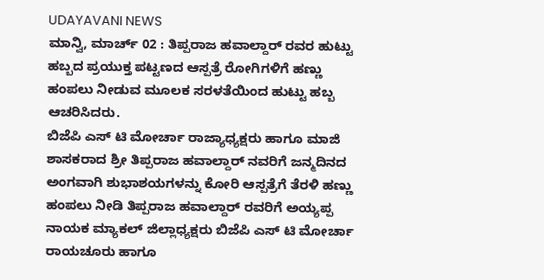UDAYAVANI NEWS
ಮಾನ್ವಿ, ಮಾರ್ಚ್ 02 : ತಿಪ್ಪರಾಜ ಹವಾಲ್ದಾರ್ ರವರ ಹುಟ್ಟು ಹಬ್ಬದ ಪ್ರಯುಕ್ತ ಪಟ್ಟಣದ ಆಸ್ಪತ್ರೆ ರೋಗಿಗಳಿಗೆ ಹಣ್ಣು ಹಂಪಲು ನೀಡುವ ಮೂಲಕ ಸರಳತೆಯಿಂದ ಹುಟ್ಟು ಹಬ್ಬ ಆಚರಿಸಿದರು.
ಬಿಜೆಪಿ ಎಸ್ ಟಿ ಮೋರ್ಚಾ ರಾಜ್ಯಾಧ್ಯಕ್ಷರು ಹಾಗೂ ಮಾಜಿ ಶಾಸಕರಾದ ಶ್ರೀ ತಿಪ್ಪರಾಜ ಹವಾಲ್ದಾರ್ ನವರಿಗೆ ಜನ್ಮದಿನದ ಅಂಗವಾಗಿ ಶುಭಾಶಯಗಳನ್ನು ಕೋರಿ ಆಸ್ಪತ್ರೆಗೆ ತೆರಳಿ ಹಣ್ಣು ಹಂಪಲು ನೀಡಿ ತಿಪ್ಪರಾಜ ಹವಾಲ್ದಾರ್ ರವರಿಗೆ ಅಯ್ಯಪ್ಪ ನಾಯಕ ಮ್ಯಾಕಲ್ ಜಿಲ್ಲಾಧ್ಯಕ್ಷರು ಬಿಜೆಪಿ ಎಸ್ ಟಿ ಮೋರ್ಚಾ ರಾಯಚೂರು ಹಾಗೂ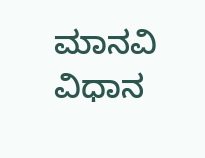ಮಾನವಿ ವಿಧಾನ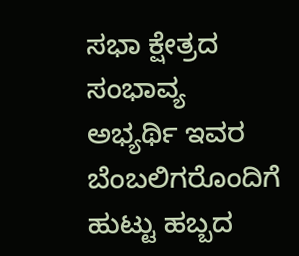ಸಭಾ ಕ್ಷೇತ್ರದ ಸಂಭಾವ್ಯ ಅಭ್ಯರ್ಥಿ ಇವರ ಬೆಂಬಲಿಗರೊಂದಿಗೆ ಹುಟ್ಟು ಹಬ್ಬದ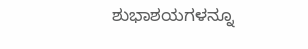ಶುಭಾಶಯಗಳನ್ನೂ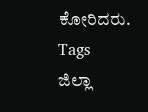ಕೋರಿದರು.
Tags
ಜಿಲ್ಲಾ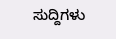ಸುದ್ದಿಗಳು